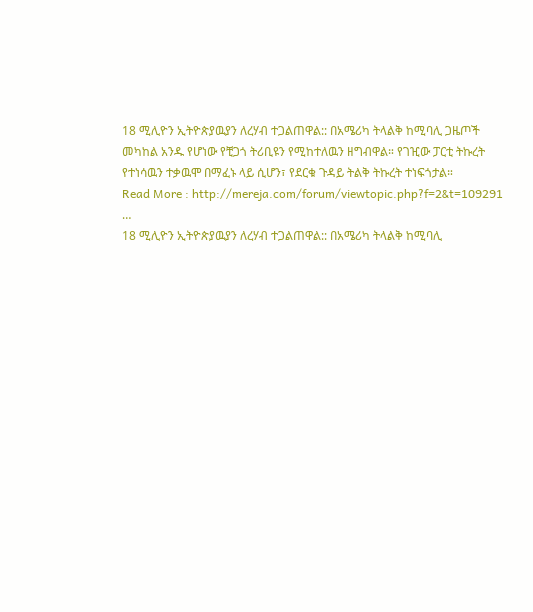18 ሚሊዮን ኢትዮጵያዉያን ለረሃብ ተጋልጠዋል:: በአሜሪካ ትላልቅ ከሚባሊ ጋዜጦች መካከል አንዱ የሆነው የቺጋጎ ትሪቢዩን የሚከተለዉን ዘግብዋል። የገዢው ፓርቲ ትኩረት የተነሳዉን ተቃዉሞ በማፈኑ ላይ ሲሆን፣ የደርቁ ጉዳይ ትልቅ ትኩረት ተነፍጎታል።
Read More : http://mereja.com/forum/viewtopic.php?f=2&t=109291
…
18 ሚሊዮን ኢትዮጵያዉያን ለረሃብ ተጋልጠዋል:: በአሜሪካ ትላልቅ ከሚባሊ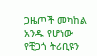ጋዜጦች መካከል አንዱ የሆነው የቺጋጎ ትሪቢዩን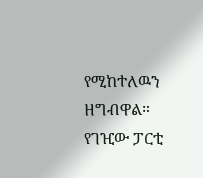የሚከተለዉን ዘግብዋል። የገዢው ፓርቲ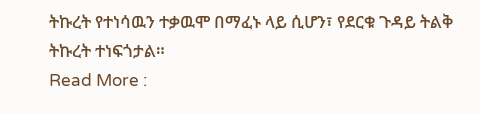ትኩረት የተነሳዉን ተቃዉሞ በማፈኑ ላይ ሲሆን፣ የደርቁ ጉዳይ ትልቅ ትኩረት ተነፍጎታል።
Read More :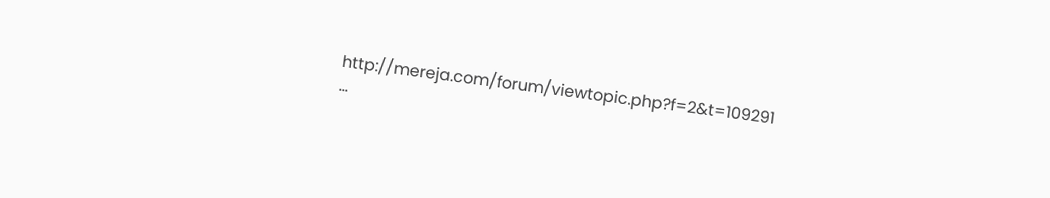http://mereja.com/forum/viewtopic.php?f=2&t=109291
…